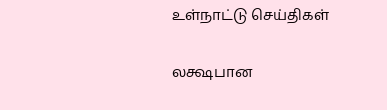உள்நாட்டு செய்திகள்

லக்ஷபான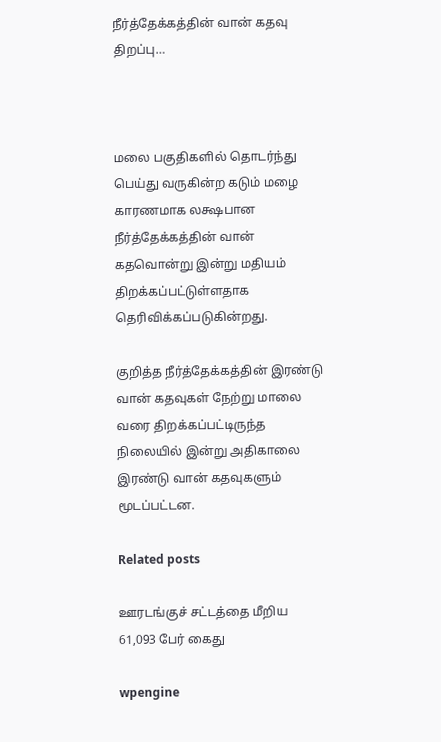நீர்த்தேக்கத்தின் வான் கதவு திறப்பு…



மலை பகுதிகளில் தொடர்ந்து பெய்து வருகின்ற கடும் மழை காரணமாக லக்ஷபான நீர்த்தேக்கத்தின் வான் கதவொன்று இன்று மதியம் திறக்கப்பட்டுள்ளதாக தெரிவிக்கப்படுகின்றது.

குறித்த நீர்த்தேக்கத்தின் இரண்டு வான் கதவுகள் நேற்று மாலை வரை திறக்கப்பட்டிருந்த நிலையில் இன்று அதிகாலை இரண்டு வான் கதவுகளும் மூடப்பட்டன.

Related posts

ஊரடங்குச் சட்டத்தை மீறிய 61,093 பேர் கைது

wpengine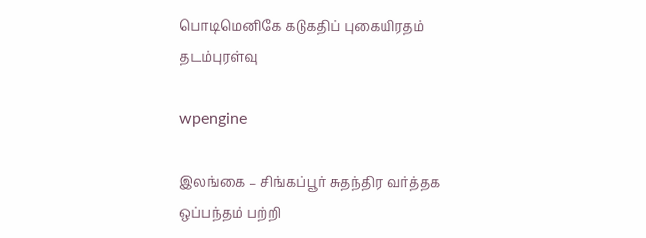பொடிமெனிகே கடுகதிப் புகையிரதம் தடம்புரள்வு

wpengine

இலங்கை – சிங்கப்பூர் சுதந்திர வர்த்தக ஒப்பந்தம் பற்றி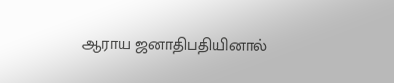ஆராய ஜனாதிபதியினால்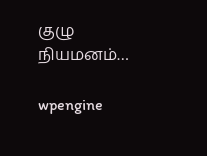குழு நியமனம்…

wpengine